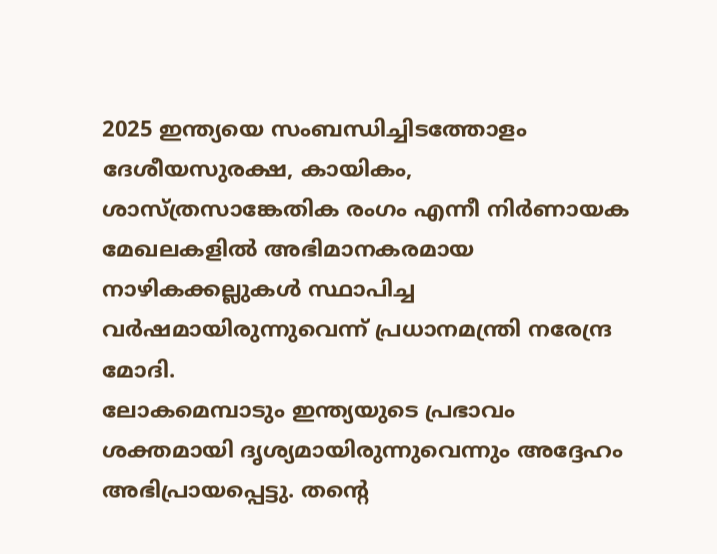2025 ഇന്ത്യയെ സംബന്ധിച്ചിടത്തോളം ദേശീയസുരക്ഷ, കായികം, ശാസ്ത്രസാങ്കേതിക രംഗം എന്നീ നിർണായക മേഖലകളിൽ അഭിമാനകരമായ നാഴികക്കല്ലുകൾ സ്ഥാപിച്ച വർഷമായിരുന്നുവെന്ന് പ്രധാനമന്ത്രി നരേന്ദ്ര മോദി.
ലോകമെമ്പാടും ഇന്ത്യയുടെ പ്രഭാവം ശക്തമായി ദൃശ്യമായിരുന്നുവെന്നും അദ്ദേഹം അഭിപ്രായപ്പെട്ടു. തന്റെ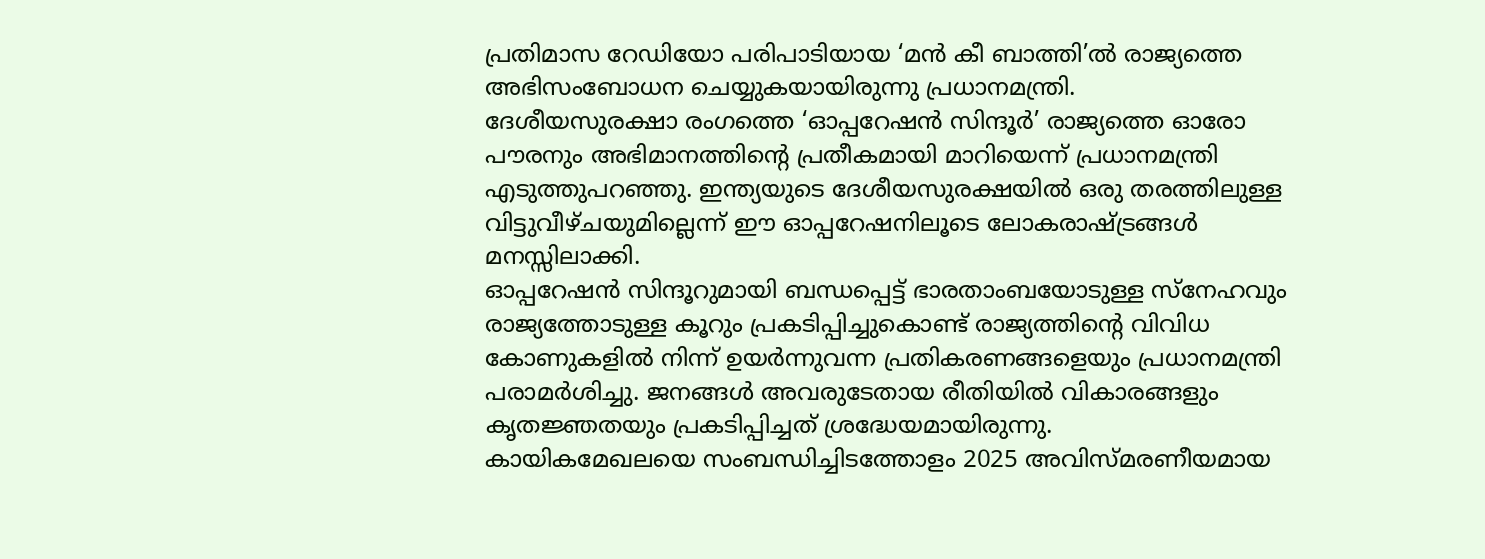പ്രതിമാസ റേഡിയോ പരിപാടിയായ ‘മൻ കീ ബാത്തി’ൽ രാജ്യത്തെ അഭിസംബോധന ചെയ്യുകയായിരുന്നു പ്രധാനമന്ത്രി.
ദേശീയസുരക്ഷാ രംഗത്തെ ‘ഓപ്പറേഷൻ സിന്ദൂർ’ രാജ്യത്തെ ഓരോ പൗരനും അഭിമാനത്തിന്റെ പ്രതീകമായി മാറിയെന്ന് പ്രധാനമന്ത്രി എടുത്തുപറഞ്ഞു. ഇന്ത്യയുടെ ദേശീയസുരക്ഷയിൽ ഒരു തരത്തിലുള്ള വിട്ടുവീഴ്ചയുമില്ലെന്ന് ഈ ഓപ്പറേഷനിലൂടെ ലോകരാഷ്ട്രങ്ങൾ മനസ്സിലാക്കി.
ഓപ്പറേഷൻ സിന്ദൂറുമായി ബന്ധപ്പെട്ട് ഭാരതാംബയോടുള്ള സ്നേഹവും രാജ്യത്തോടുള്ള കൂറും പ്രകടിപ്പിച്ചുകൊണ്ട് രാജ്യത്തിന്റെ വിവിധ കോണുകളിൽ നിന്ന് ഉയർന്നുവന്ന പ്രതികരണങ്ങളെയും പ്രധാനമന്ത്രി പരാമർശിച്ചു. ജനങ്ങൾ അവരുടേതായ രീതിയിൽ വികാരങ്ങളും കൃതജ്ഞതയും പ്രകടിപ്പിച്ചത് ശ്രദ്ധേയമായിരുന്നു.
കായികമേഖലയെ സംബന്ധിച്ചിടത്തോളം 2025 അവിസ്മരണീയമായ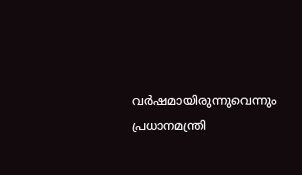വർഷമായിരുന്നുവെന്നും പ്രധാനമന്ത്രി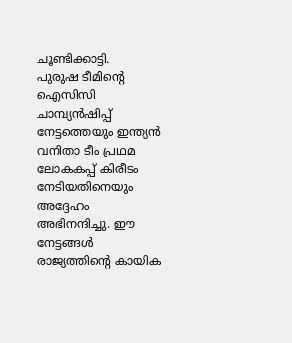ചൂണ്ടിക്കാട്ടി.
പുരുഷ ടീമിന്റെ ഐസിസി ചാമ്പ്യൻഷിപ്പ് നേട്ടത്തെയും ഇന്ത്യൻ വനിതാ ടീം പ്രഥമ ലോകകപ്പ് കിരീടം നേടിയതിനെയും അദ്ദേഹം അഭിനന്ദിച്ചു. ഈ നേട്ടങ്ങൾ രാജ്യത്തിന്റെ കായിക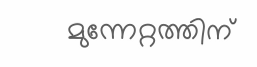മുന്നേറ്റത്തിന്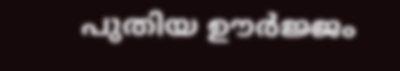പുതിയ ഊർജ്ജം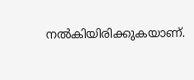നൽകിയിരിക്കുകയാണ്.